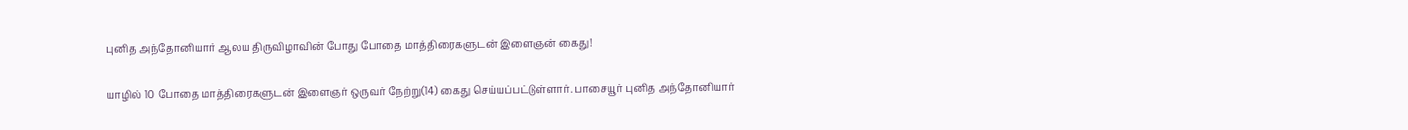புனித அந்தோனியார் ஆலய திருவிழாவின் போது போதை மாத்திரைகளுடன் இளைஞன் கைது!

யாழில் 10 போதை மாத்திரைகளுடன் இளைஞர் ஒருவர் நேற்று(14) கைது செய்யப்பட்டுள்ளார். பாசையூர் புனித அந்தோனியார்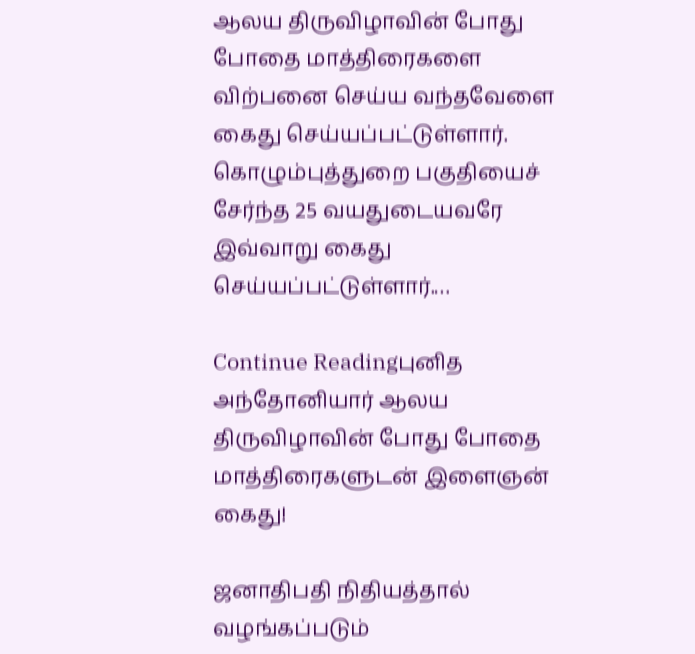ஆலய திருவிழாவின் போது போதை மாத்திரைகளை விற்பனை செய்ய வந்தவேளை கைது செய்யப்பட்டுள்ளார். கொழும்புத்துறை பகுதியைச் சேர்ந்த 25 வயதுடையவரே இவ்வாறு கைது செய்யப்பட்டுள்ளார்.…

Continue Readingபுனித அந்தோனியார் ஆலய திருவிழாவின் போது போதை மாத்திரைகளுடன் இளைஞன் கைது!

ஜனாதிபதி நிதியத்தால் வழங்கப்படும்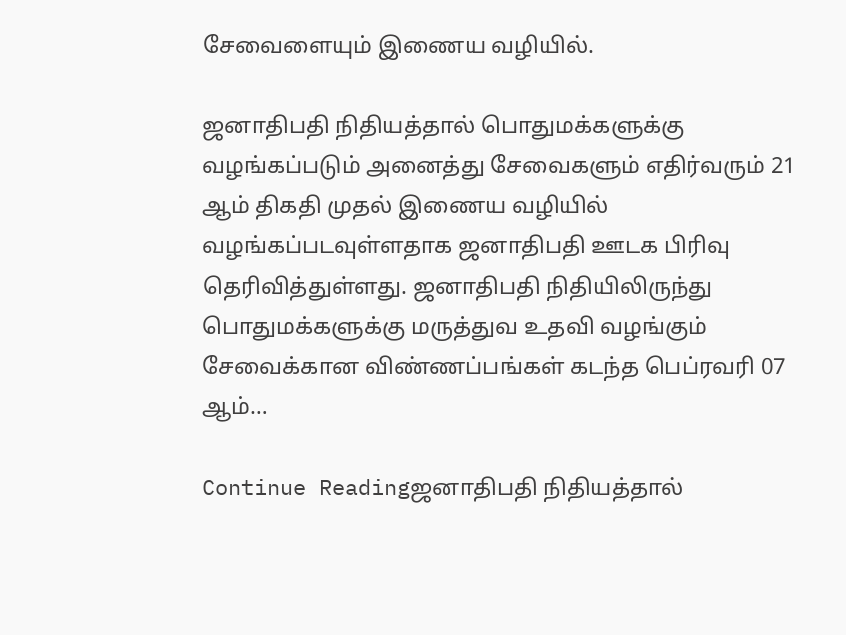சேவைளையும் இணைய வழியில்.

ஜனாதிபதி நிதியத்தால் பொதுமக்களுக்கு வழங்கப்படும் அனைத்து சேவைகளும் எதிர்வரும் 21 ஆம் திகதி முதல் இணைய வழியில் வழங்கப்படவுள்ளதாக ஜனாதிபதி ஊடக பிரிவு தெரிவித்துள்ளது. ஜனாதிபதி நிதியிலிருந்து பொதுமக்களுக்கு மருத்துவ உதவி வழங்கும் சேவைக்கான விண்ணப்பங்கள் கடந்த பெப்ரவரி 07 ஆம்…

Continue Readingஜனாதிபதி நிதியத்தால்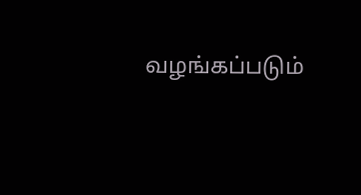வழங்கப்படும்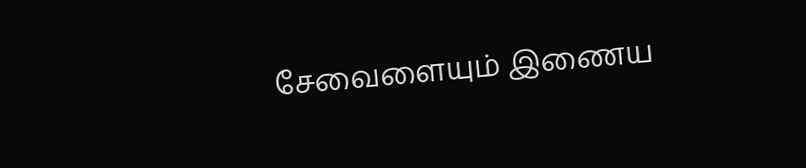சேவைளையும் இணைய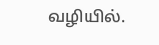வழியில்.